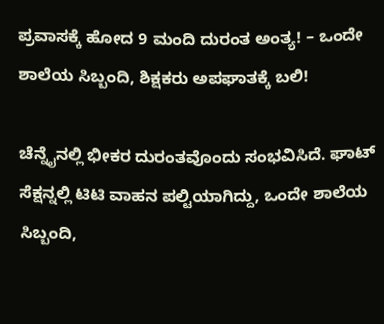ಪ್ರವಾಸಕ್ಕೆ ಹೋದ 9 ಮಂದಿ ದುರಂತ ಅಂತ್ಯ! – ಒಂದೇ ಶಾಲೆಯ ಸಿಬ್ಬಂದಿ, ಶಿಕ್ಷಕರು ಅಪಘಾತಕ್ಕೆ ಬಲಿ!

ಚೆನ್ನೈನಲ್ಲಿ ಭೀಕರ ದುರಂತವೊಂದು ಸಂಭವಿಸಿದೆ. ಘಾಟ್ ಸೆಕ್ಷನ್ನಲ್ಲಿ ಟಿಟಿ ವಾಹನ ಪಲ್ಟಿಯಾಗಿದ್ದು, ಒಂದೇ ಶಾಲೆಯ ಸಿಬ್ಬಂದಿ,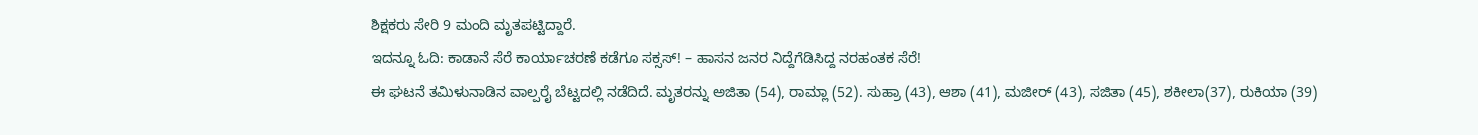ಶಿಕ್ಷಕರು ಸೇರಿ 9 ಮಂದಿ ಮೃತಪಟ್ಟಿದ್ದಾರೆ.
ಇದನ್ನೂ ಓದಿ: ಕಾಡಾನೆ ಸೆರೆ ಕಾರ್ಯಾಚರಣೆ ಕಡೆಗೂ ಸಕ್ಸಸ್! – ಹಾಸನ ಜನರ ನಿದ್ದೆಗೆಡಿಸಿದ್ದ ನರಹಂತಕ ಸೆರೆ!
ಈ ಘಟನೆ ತಮಿಳುನಾಡಿನ ವಾಲ್ಪರೈ ಬೆಟ್ಟದಲ್ಲಿ ನಡೆದಿದೆ. ಮೃತರನ್ನು ಅಜಿತಾ (54), ರಾಮ್ಲಾ (52). ಸುಹ್ರಾ (43), ಆಶಾ (41), ಮಜೀರ್ (43), ಸಜಿತಾ (45), ಶಕೀಲಾ(37), ರುಕಿಯಾ (39)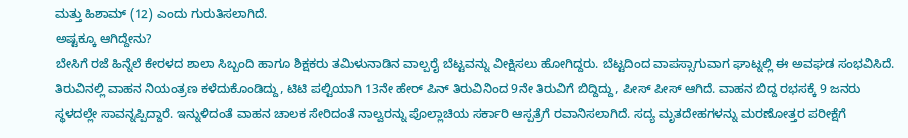ಮತ್ತು ಹಿಶಾಮ್ (12) ಎಂದು ಗುರುತಿಸಲಾಗಿದೆ.
ಅಷ್ಟಕ್ಕೂ ಆಗಿದ್ದೇನು?
ಬೇಸಿಗೆ ರಜೆ ಹಿನ್ನೆಲೆ ಕೇರಳದ ಶಾಲಾ ಸಿಬ್ಬಂದಿ ಹಾಗೂ ಶಿಕ್ಷಕರು ತಮಿಳುನಾಡಿನ ವಾಲ್ಪರೈ ಬೆಟ್ಟವನ್ನು ವೀಕ್ಷಿಸಲು ಹೋಗಿದ್ದರು. ಬೆಟ್ಟದಿಂದ ವಾಪಸ್ಸಾಗುವಾಗ ಘಾಟ್ನಲ್ಲಿ ಈ ಅವಘಡ ಸಂಭವಿಸಿದೆ. ತಿರುವಿನಲ್ಲಿ ವಾಹನ ನಿಯಂತ್ರಣ ಕಳೆದುಕೊಂಡಿದ್ದು, ಟಿಟಿ ಪಲ್ಟಿಯಾಗಿ 13ನೇ ಹೇರ್ ಪಿನ್ ತಿರುವಿನಿಂದ 9ನೇ ತಿರುವಿಗೆ ಬಿದ್ದಿದ್ದು, ಪೀಸ್ ಪೀಸ್ ಆಗಿದೆ. ವಾಹನ ಬಿದ್ದ ರಭಸಕ್ಕೆ 9 ಜನರು ಸ್ಥಳದಲ್ಲೇ ಸಾವನ್ನಪ್ಪಿದ್ದಾರೆ. ಇನ್ನುಳಿದಂತೆ ವಾಹನ ಚಾಲಕ ಸೇರಿದಂತೆ ನಾಲ್ವರನ್ನು ಪೊಲ್ಲಾಚಿಯ ಸರ್ಕಾರಿ ಆಸ್ಪತ್ರೆಗೆ ರವಾನಿಸಲಾಗಿದೆ. ಸದ್ಯ ಮೃತದೇಹಗಳನ್ನು ಮರಣೋತ್ತರ ಪರೀಕ್ಷೆಗೆ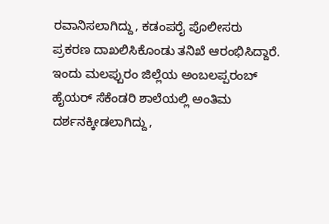ರವಾನಿಸಲಾಗಿದ್ದು, ಕಡಂಪರೈ ಪೊಲೀಸರು ಪ್ರಕರಣ ದಾಖಲಿಸಿಕೊಂಡು ತನಿಖೆ ಆರಂಭಿಸಿದ್ದಾರೆ.
ಇಂದು ಮಲಪ್ಪುರಂ ಜಿಲ್ಲೆಯ ಅಂಬಲಪ್ಪರಂಬ್ ಹೈಯರ್ ಸೆಕೆಂಡರಿ ಶಾಲೆಯಲ್ಲಿ ಅಂತಿಮ ದರ್ಶನಕ್ಕೀಡಲಾಗಿದ್ದು,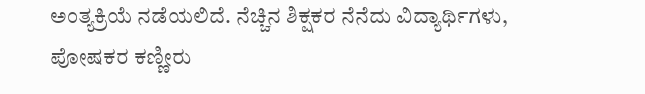ಅಂತ್ಯಕ್ರಿಯೆ ನಡೆಯಲಿದೆ. ನೆಚ್ಚಿನ ಶಿಕ್ಷಕರ ನೆನೆದು ವಿದ್ಯಾರ್ಥಿಗಳು, ಪೋಷಕರ ಕಣ್ಣೀರು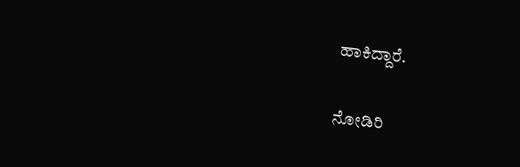ಹಾಕಿದ್ದಾರೆ.

ನೋಡಿರಿ